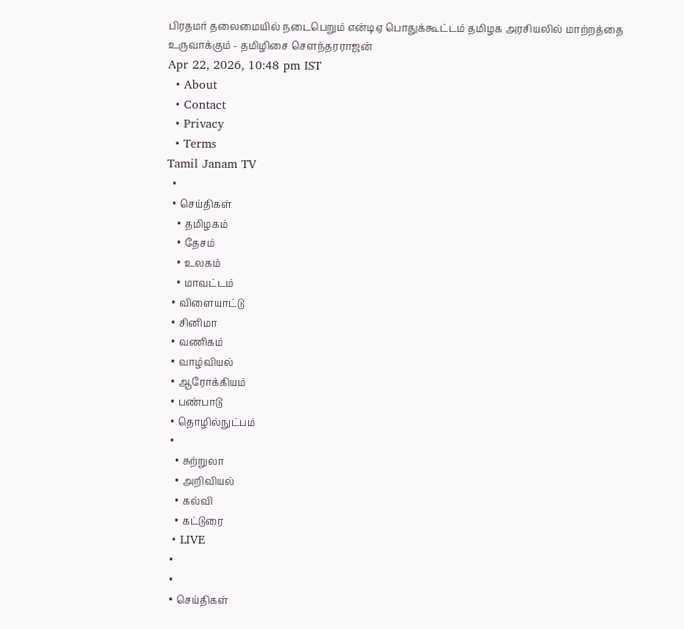பிரதமர் தலைமையில் நடைபெறும் என்டிஏ பொதுக்கூட்டம் தமிழக அரசியலில் மாற்றத்தை உருவாக்கும் - தமிழிசை சௌந்தரராஜன்
Apr 22, 2026, 10:48 pm IST
  • About
  • Contact
  • Privacy
  • Terms
Tamil Janam TV
  •
  • செய்திகள்
    • தமிழகம்
    • தேசம்
    • உலகம்
    • மாவட்டம்
  • விளையாட்டு
  • சினிமா
  • வணிகம்
  • வாழ்வியல்
  • ஆரோக்கியம்
  • பண்பாடு
  • தொழில்நுட்பம்
  •
    • சுற்றுலா
    • அறிவியல்
    • கல்வி
    • கட்டுரை
  • LIVE
  •
  •
  • செய்திகள்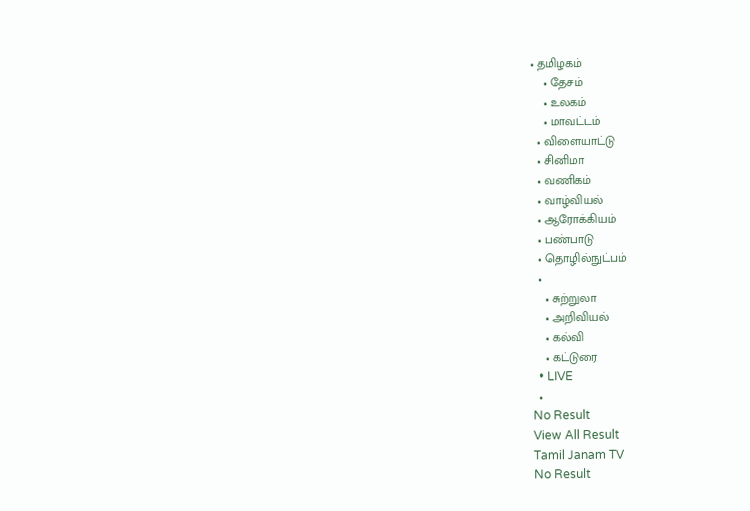• தமிழகம்
    • தேசம்
    • உலகம்
    • மாவட்டம்
  • விளையாட்டு
  • சினிமா
  • வணிகம்
  • வாழ்வியல்
  • ஆரோக்கியம்
  • பண்பாடு
  • தொழில்நுட்பம்
  •
    • சுற்றுலா
    • அறிவியல்
    • கல்வி
    • கட்டுரை
  • LIVE
  •
No Result
View All Result
Tamil Janam TV
No Result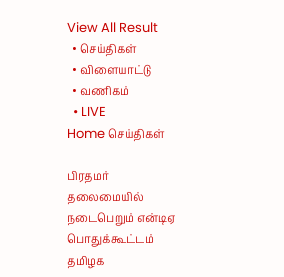View All Result
  • செய்திகள்
  • விளையாட்டு
  • வணிகம்
  • LIVE
Home செய்திகள்

பிரதமர் தலைமையில் நடைபெறும் என்டிஏ பொதுக்கூட்டம் தமிழக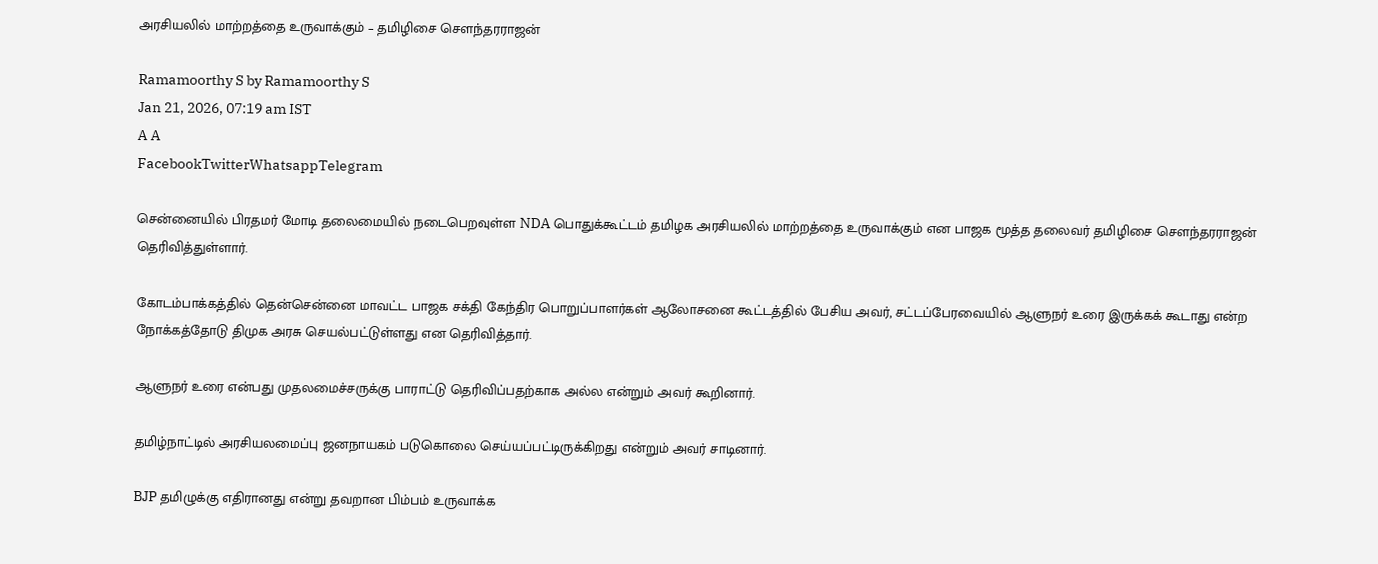அரசியலில் மாற்றத்தை உருவாக்கும் – தமிழிசை சௌந்தரராஜன்

Ramamoorthy S by Ramamoorthy S
Jan 21, 2026, 07:19 am IST
A A
FacebookTwitterWhatsappTelegram

சென்னையில் பிரதமர் மோடி தலைமையில் நடைபெறவுள்ள NDA பொதுக்கூட்டம் தமிழக அரசியலில் மாற்றத்தை உருவாக்கும் என பாஜக மூத்த தலைவர் தமிழிசை சௌந்தரராஜன் தெரிவித்துள்ளார்.

கோடம்பாக்கத்தில் தென்சென்னை மாவட்ட பாஜக சக்தி கேந்திர பொறுப்பாளர்கள் ஆலோசனை கூட்டத்தில் பேசிய அவர், சட்டப்பேரவையில் ஆளுநர் உரை இருக்கக் கூடாது என்ற நோக்கத்தோடு திமுக அரசு செயல்பட்டுள்ளது என தெரிவித்தார்.

ஆளுநர் உரை என்பது முதலமைச்சருக்கு பாராட்டு தெரிவிப்பதற்காக அல்ல என்றும் அவர் கூறினார்.

தமிழ்நாட்டில் அரசியலமைப்பு ஜனநாயகம் படுகொலை செய்யப்பட்டிருக்கிறது என்றும் அவர் சாடினார்.

BJP தமிழுக்கு எதிரானது என்று தவறான பிம்பம் உருவாக்க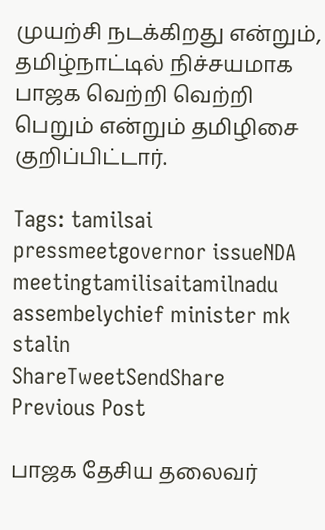முயற்சி நடக்கிறது என்றும், தமிழ்நாட்டில் நிச்சயமாக பாஜக வெற்றி வெற்றி பெறும் என்றும் தமிழிசை குறிப்பிட்டார்.

Tags: tamilsai pressmeetgovernor issueNDA meetingtamilisaitamilnadu assembelychief minister mk stalin
ShareTweetSendShare
Previous Post

பாஜக தேசிய தலைவர்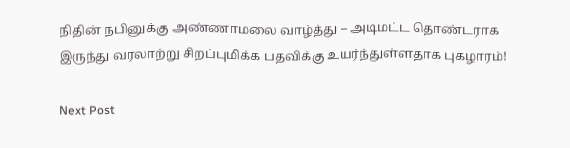நிதின் நபினுக்கு அண்ணாமலை வாழ்த்து – அடிமட்ட தொண்டராக இருந்து வரலாற்று சிறப்புமிக்க பதவிக்கு உயர்ந்துள்ளதாக புகழாரம்!

Next Post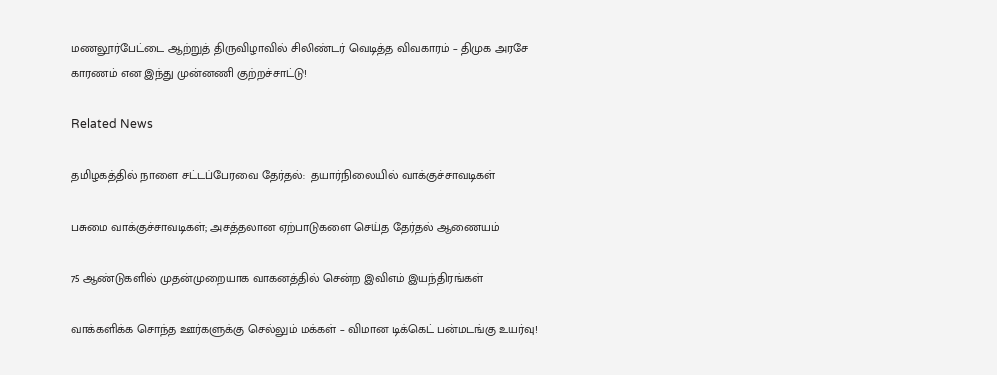மணலூர்பேட்டை ஆற்றுத் திருவிழாவில் சிலிண்டர் வெடித்த விவகாரம் – திமுக அரசே காரணம் என இந்து முன்னணி குற்றச்சாட்டு!

Related News

தமிழகத்தில் நாளை சட்டப்பேரவை தேர்தல்:  தயார்நிலையில் வாக்குச்சாவடிகள்

பசுமை வாக்குச்சாவடிகள்; அசத்தலான ஏற்பாடுகளை செய்த தேர்தல் ஆணையம்

75 ஆண்டுகளில் முதன்முறையாக வாகனத்தில் சென்ற இவிஎம் இயந்திரங்கள்

வாக்களிக்க சொந்த ஊர்களுக்கு செல்லும் மக்கள் – விமான டிக்கெட் பன்மடங்கு உயர்வு!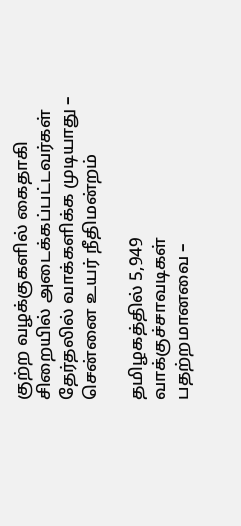குற்ற வழக்குகளில் கைதாகி சிறையில் அடைக்கப்பட்டவர்கள் தேர்தலில் வாக்களிக்க முடியாது – சென்னை உயர் நீதிமன்றம்

தமிழகத்தில் 5,949 வாக்குச்சாவடிகள் பதற்றமானவை –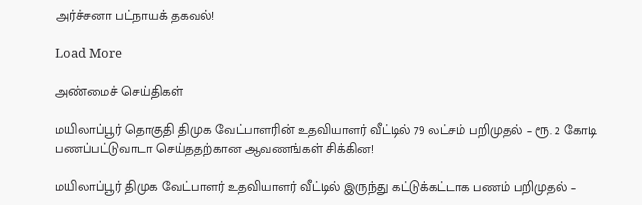அர்ச்சனா பட்நாயக் தகவல்!

Load More

அண்மைச் செய்திகள்

மயிலாப்பூர் தொகுதி திமுக வேட்பாளரின் உதவியாளர் வீட்டில் 79 லட்சம் பறிமுதல் – ரூ. 2 கோடி பணப்பட்டுவாடா செய்ததற்கான ஆவணங்கள் சிக்கின!

மயிலாப்பூர் திமுக வேட்பாளர் உதவியாளர் வீட்டில் இருந்து கட்டுக்கட்டாக பணம் பறிமுதல் –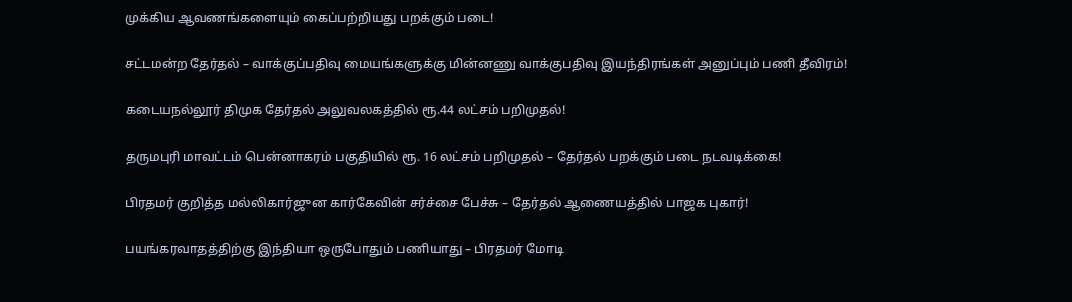முக்கிய ஆவணங்களையும் கைப்பற்றியது பறக்கும் படை!

சட்டமன்ற தேர்தல் – வாக்குப்பதிவு மையங்களுக்கு மின்னணு வாக்குபதிவு இயந்திரங்கள் அனுப்பும் பணி தீவிரம்!

கடையநல்லூர் திமுக தேர்தல் அலுவலகத்தில் ரூ.44 லட்சம் பறிமுதல்!

தருமபுரி மாவட்டம் பென்னாகரம் பகுதியில் ரூ. 16 லட்சம் பறிமுதல் – தேர்தல் பறக்கும் படை நடவடிக்கை!

பிரதமர் குறித்த மல்லிகார்ஜுன கார்கேவின் சர்ச்சை பேச்சு – தேர்தல் ஆணையத்தில் பாஜக புகார்!

பயங்கரவாதத்திற்கு இந்தியா ஒருபோதும் பணியாது – பிரதமர் மோடி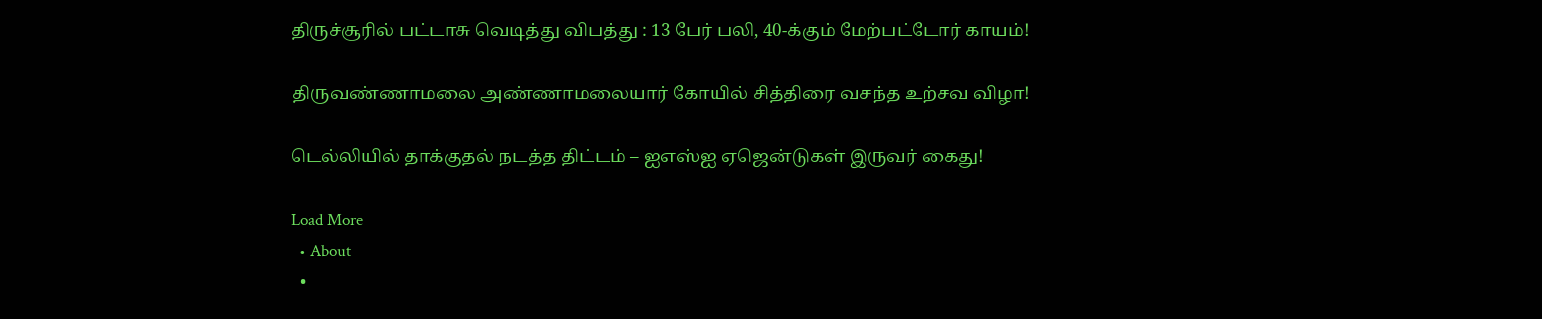திருச்சூரில் பட்டாசு வெடித்து விபத்து : 13 பேர் பலி, 40-க்கும் மேற்பட்டோர் காயம்!

திருவண்ணாமலை அண்ணாமலையார் கோயில் சித்திரை வசந்த உற்சவ விழா!

டெல்லியில் தாக்குதல் நடத்த திட்டம் – ஐஎஸ்ஐ ஏஜென்டுகள் இருவர் கைது!

Load More
  • About
  •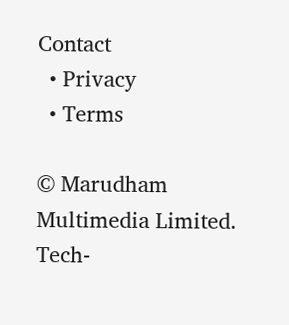Contact
  • Privacy
  • Terms

© Marudham Multimedia Limited.
Tech-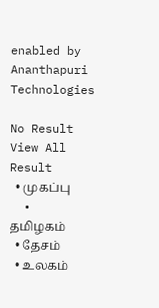enabled by Ananthapuri Technologies

No Result
View All Result
  • முகப்பு
  • தமிழகம்
  • தேசம்
  • உலகம்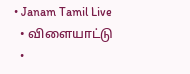• Janam Tamil Live
  • விளையாட்டு
  •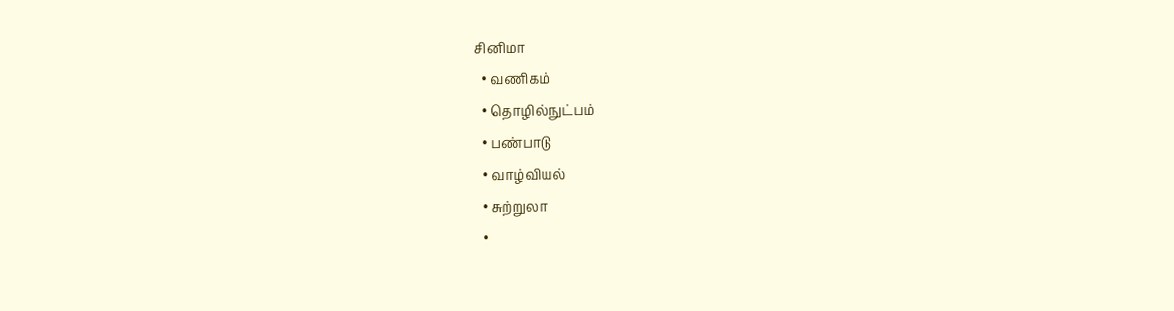சினிமா
  • வணிகம்
  • தொழில்நுட்பம்
  • பண்பாடு
  • வாழ்வியல்
  • சுற்றுலா
  •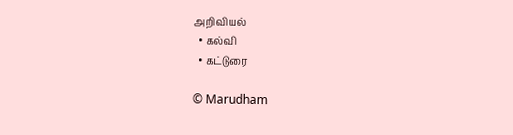அறிவியல்
  • கல்வி
  • கட்டுரை

© Marudham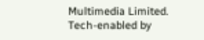Multimedia Limited.
Tech-enabled by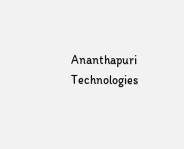Ananthapuri Technologies